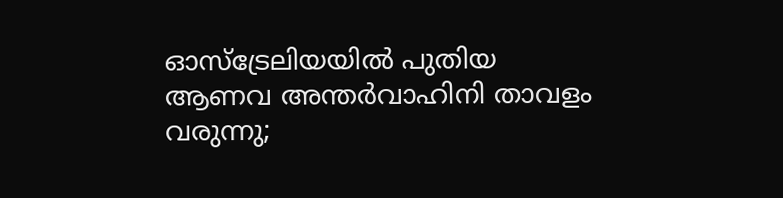ഓസ്‌ട്രേലിയയില്‍ പുതിയ ആണവ അന്തര്‍വാഹിനി താവളം വരുന്നു;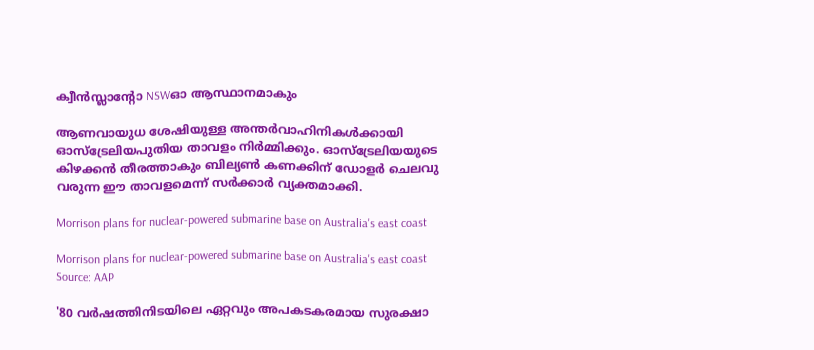ക്വീന്‍സ്ലാന്റോ NSWഓ ആസ്ഥാനമാകും

ആണവായുധ ശേഷിയുള്ള അന്തര്‍വാഹിനികള്‍ക്കായി ഓസ്‌ട്രേലിയപുതിയ താവളം നിര്‍മ്മിക്കും. ഓസ്‌ട്രേലിയയുടെ കിഴക്കന്‍ തീരത്താകും ബില്യണ്‍ കണക്കിന് ഡോളര്‍ ചെലവു വരുന്ന ഈ താവളമെന്ന് സര്‍ക്കാര്‍ വ്യക്തമാക്കി.

Morrison plans for nuclear-powered submarine base on Australia's east coast

Morrison plans for nuclear-powered submarine base on Australia's east coast Source: AAP

'80 വര്‍ഷത്തിനിടയിലെ ഏറ്റവും അപകടകരമായ സുരക്ഷാ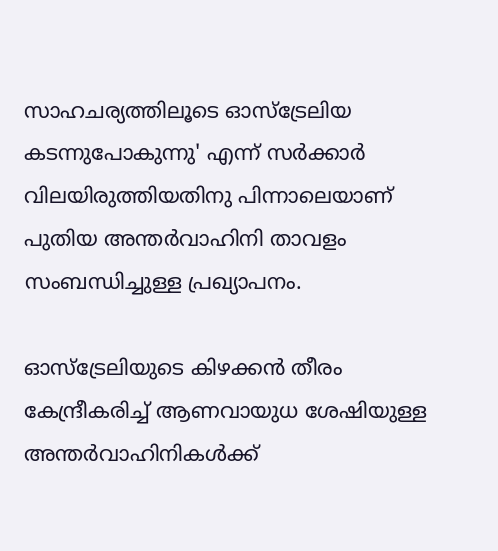സാഹചര്യത്തിലൂടെ ഓസ്‌ട്രേലിയ കടന്നുപോകുന്നു' എന്ന് സര്‍ക്കാര്‍ വിലയിരുത്തിയതിനു പിന്നാലെയാണ് പുതിയ അന്തര്‍വാഹിനി താവളം സംബന്ധിച്ചുള്ള പ്രഖ്യാപനം.

ഓസ്‌ട്രേലിയുടെ കിഴക്കന്‍ തീരം കേന്ദ്രീകരിച്ച് ആണവായുധ ശേഷിയുള്ള അന്തര്‍വാഹിനികള്‍ക്ക്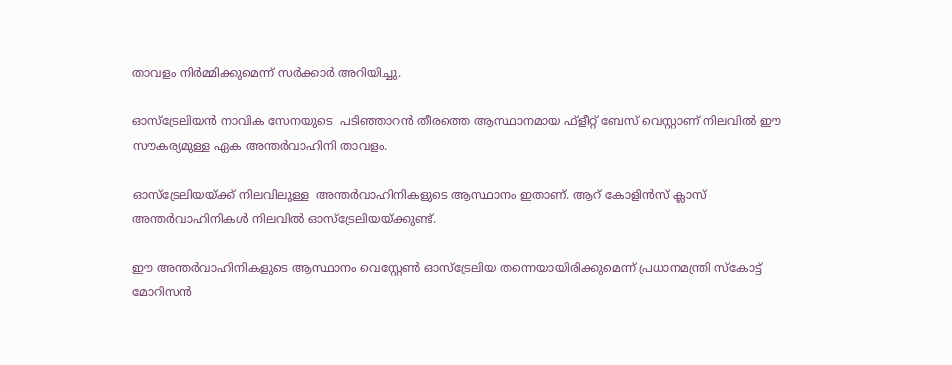താവളം നിര്‍മ്മിക്കുമെന്ന് സര്‍ക്കാര്‍ അറിയിച്ചു.

ഓസ്‌ട്രേലിയന്‍ നാവിക സേനയുടെ  പടിഞ്ഞാറന്‍ തീരത്തെ ആസ്ഥാനമായ ഫ്‌ളീറ്റ് ബേസ് വെസ്റ്റാണ് നിലവില്‍ ഈ സൗകര്യമുള്ള ഏക അന്തര്‍വാഹിനി താവളം.

ഓസ്‌ട്രേലിയയ്ക്ക് നിലവിലുള്ള  അന്തര്‍വാഹിനികളുടെ ആസ്ഥാനം ഇതാണ്. ആറ് കോളിന്‍സ് ക്ലാസ് അന്തര്‍വാഹിനികള്‍ നിലവില്‍ ഓസ്‌ട്രേലിയയ്ക്കുണ്ട്.

ഈ അന്തര്‍വാഹിനികളുടെ ആസ്ഥാനം വെസ്റ്റേണ്‍ ഓസ്‌ട്രേലിയ തന്നെയായിരിക്കുമെന്ന് പ്രധാനമന്ത്രി സ്‌കോട്ട് മോറിസന്‍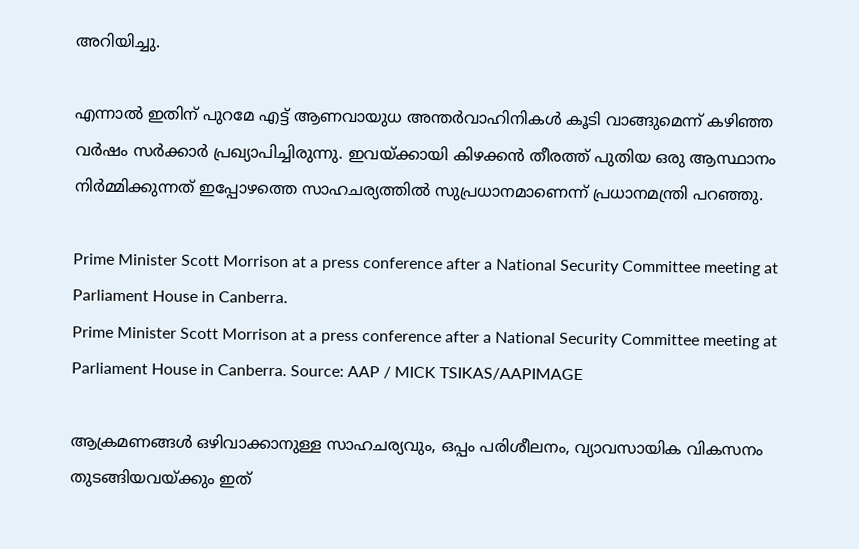അറിയിച്ചു.

എന്നാല്‍ ഇതിന് പുറമേ എട്ട് ആണവായുധ അന്തര്‍വാഹിനികള്‍ കൂടി വാങ്ങുമെന്ന് കഴിഞ്ഞ വര്‍ഷം സര്‍ക്കാര്‍ പ്രഖ്യാപിച്ചിരുന്നു. ഇവയ്ക്കായി കിഴക്കന്‍ തീരത്ത് പുതിയ ഒരു ആസ്ഥാനം നിര്‍മ്മിക്കുന്നത് ഇപ്പോഴത്തെ സാഹചര്യത്തില്‍ സുപ്രധാനമാണെന്ന് പ്രധാനമന്ത്രി പറഞ്ഞു.

Prime Minister Scott Morrison at a press conference after a National Security Committee meeting at Parliament House in Canberra.
Prime Minister Scott Morrison at a press conference after a National Security Committee meeting at Parliament House in Canberra. Source: AAP / MICK TSIKAS/AAPIMAGE

ആക്രമണങ്ങള്‍ ഒഴിവാക്കാനുള്ള സാഹചര്യവും, ഒപ്പം പരിശീലനം, വ്യാവസായിക വികസനം തുടങ്ങിയവയ്ക്കും ഇത്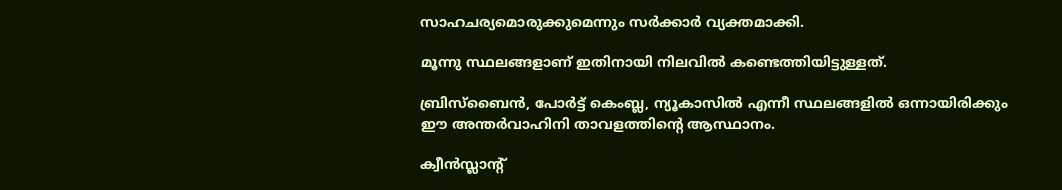സാഹചര്യമൊരുക്കുമെന്നും സര്‍ക്കാര്‍ വ്യക്തമാക്കി.

മൂന്നു സ്ഥലങ്ങളാണ് ഇതിനായി നിലവില്‍ കണ്ടെത്തിയിട്ടുള്ളത്.

ബ്രിസ്‌ബൈന്‍, പോര്‍ട്ട് കെംബ്ല, ന്യൂകാസില്‍ എന്നീ സ്ഥലങ്ങളില്‍ ഒന്നായിരിക്കും ഈ അന്തര്‍വാഹിനി താവളത്തിന്റെ ആസ്ഥാനം.

ക്വീന്‍സ്ലാന്റ്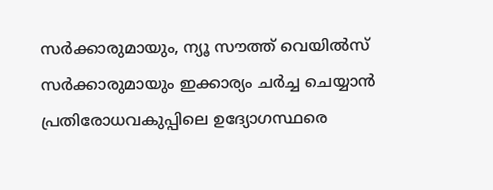സര്‍ക്കാരുമായും, ന്യൂ സൗത്ത് വെയില്‍സ് സര്‍ക്കാരുമായും ഇക്കാര്യം ചര്‍ച്ച ചെയ്യാന്‍ പ്രതിരോധവകുപ്പിലെ ഉദ്യോഗസ്ഥരെ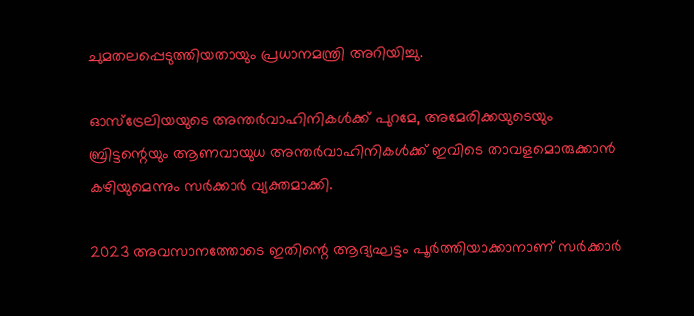ചുമതലപ്പെടുത്തിയതായും പ്രധാനമന്ത്രി അറിയിച്ചു.

ഓസ്‌ട്രേലിയയുടെ അന്തര്‍വാഹിനികള്‍ക്ക് പുറമേ, അമേരിക്കയുടെയും ബ്രിട്ടന്റെയും ആണവായുധ അന്തര്‍വാഹിനികള്‍ക്ക് ഇവിടെ താവളമൊരുക്കാന്‍ കഴിയുമെന്നും സര്‍ക്കാര്‍ വ്യക്തമാക്കി.

2023 അവസാനത്തോടെ ഇതിന്റെ ആദ്യഘട്ടം പൂര്‍ത്തിയാക്കാനാണ് സര്‍ക്കാര്‍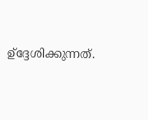ഉ്‌ദ്ദേശിക്കുന്നത്.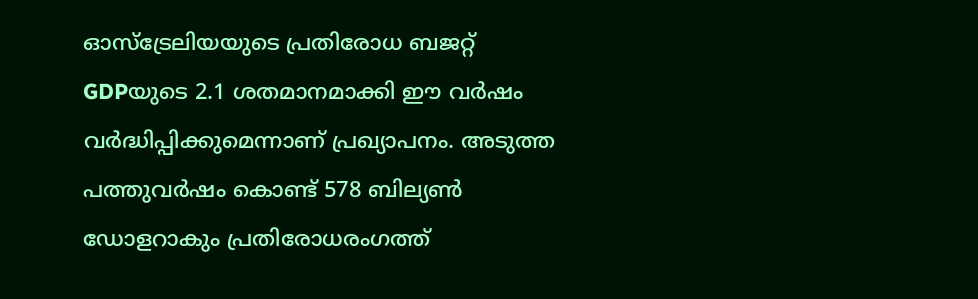ഓസ്‌ട്രേലിയയുടെ പ്രതിരോധ ബജറ്റ് GDPയുടെ 2.1 ശതമാനമാക്കി ഈ വര്‍ഷം വര്‍ദ്ധിപ്പിക്കുമെന്നാണ് പ്രഖ്യാപനം. അടുത്ത പത്തുവര്‍ഷം കൊണ്ട് 578 ബില്യണ്‍ ഡോളറാകും പ്രതിരോധരംഗത്ത്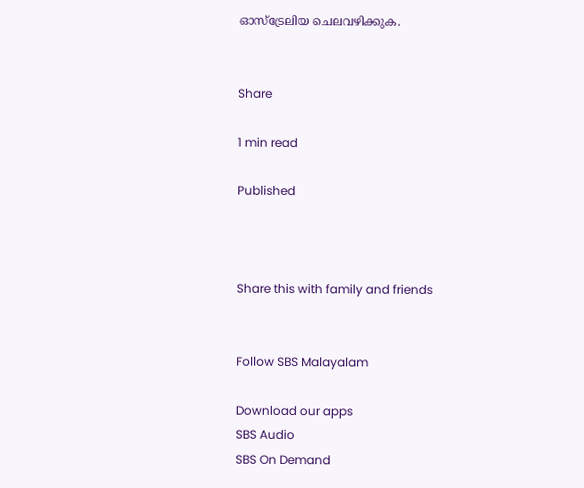ഓസ്‌ട്രേലിയ ചെലവഴിക്കുക.


Share

1 min read

Published



Share this with family and friends


Follow SBS Malayalam

Download our apps
SBS Audio
SBS On Demand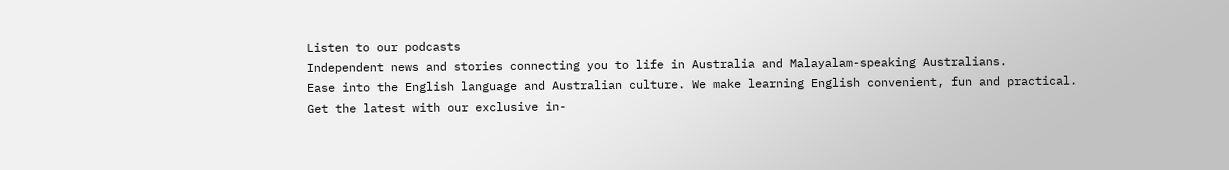Listen to our podcasts
Independent news and stories connecting you to life in Australia and Malayalam-speaking Australians.
Ease into the English language and Australian culture. We make learning English convenient, fun and practical.
Get the latest with our exclusive in-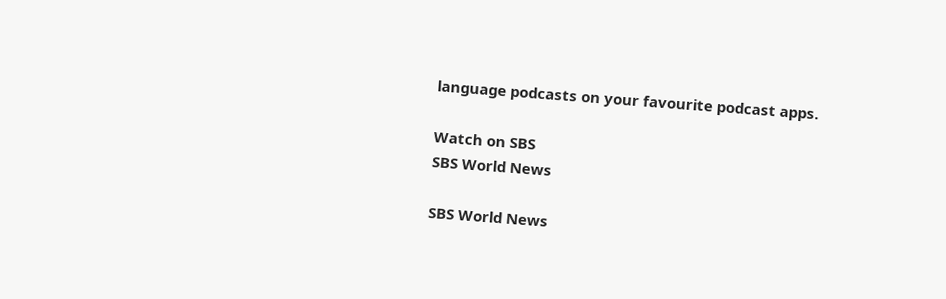language podcasts on your favourite podcast apps.

Watch on SBS
SBS World News

SBS World News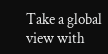Take a global view with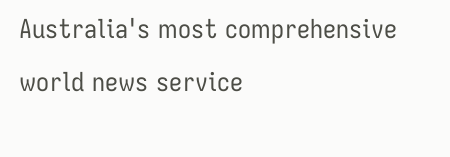Australia's most comprehensive world news service